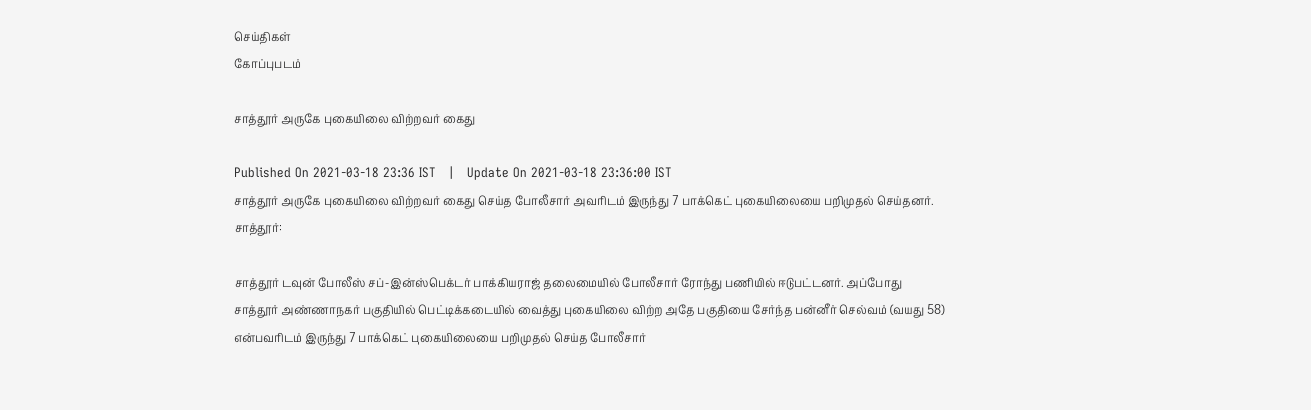செய்திகள்
கோப்புபடம்

சாத்தூர் அருகே புகையிலை விற்றவர் கைது

Published On 2021-03-18 23:36 IST   |   Update On 2021-03-18 23:36:00 IST
சாத்தூர் அருகே புகையிலை விற்றவர் கைது செய்த போலீசார் அவரிடம் இருந்து 7 பாக்கெட் புகையிலையை பறிமுதல் செய்தனர்.
சாத்தூர்:

சாத்தூர் டவுன் போலீஸ் சப்-இன்ஸ்பெக்டர் பாக்கியராஜ் தலைமையில் போலீசார் ரோந்து பணியில் ஈடுபட்டனர். அப்போது சாத்தூர் அண்ணாநகர் பகுதியில் பெட்டிக்கடையில் வைத்து புகையிலை விற்ற அதே பகுதியை சேர்ந்த பன்னீர் செல்வம் (வயது 58) என்பவரிடம் இருந்து 7 பாக்கெட் புகையிலையை பறிமுதல் செய்த போலீசார்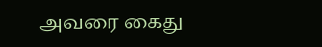அவரை கைது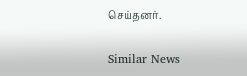செய்தனர்.

Similar News